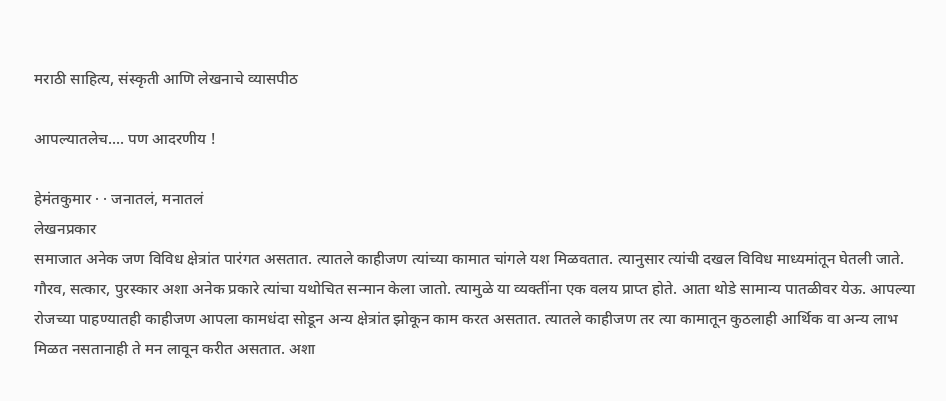मराठी साहित्य, संस्कृती आणि लेखनाचे व्यासपीठ

आपल्यातलेच.... पण आदरणीय !

हेमंतकुमार · · जनातलं, मनातलं
लेखनप्रकार
समाजात अनेक जण विविध क्षेत्रांत पारंगत असतात. त्यातले काहीजण त्यांच्या कामात चांगले यश मिळवतात. त्यानुसार त्यांची दखल विविध माध्यमांतून घेतली जाते. गौरव, सत्कार, पुरस्कार अशा अनेक प्रकारे त्यांचा यथोचित सन्मान केला जातो. त्यामुळे या व्यक्तींना एक वलय प्राप्त होते. आता थोडे सामान्य पातळीवर येऊ. आपल्या रोजच्या पाहण्यातही काहीजण आपला कामधंदा सोडून अन्य क्षेत्रांत झोकून काम करत असतात. त्यातले काहीजण तर त्या कामातून कुठलाही आर्थिक वा अन्य लाभ मिळत नसतानाही ते मन लावून करीत असतात. अशा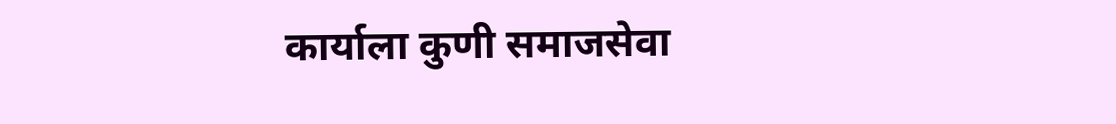कार्याला कुणी समाजसेवा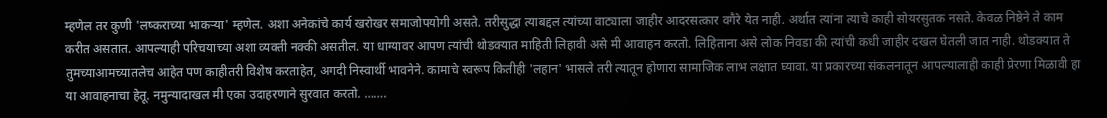म्हणेल तर कुणी 'लष्कराच्या भाकऱ्या' म्हणेल. अशा अनेकांचे कार्य खरोखर समाजोपयोगी असते. तरीसुद्धा त्याबद्दल त्यांच्या वाट्याला जाहीर आदरसत्कार वगैरे येत नाही. अर्थात त्यांना त्याचे काही सोयरसुतक नसते. केवळ निष्ठेने ते काम करीत असतात. आपल्याही परिचयाच्या अशा व्यक्ती नक्की असतील. या धाग्यावर आपण त्यांची थोडक्यात माहिती लिहावी असे मी आवाहन करतो. लिहिताना असे लोक निवडा की त्यांची कधी जाहीर दखल घेतली जात नाही. थोडक्यात ते तुमच्याआमच्यातलेच आहेत पण काहीतरी विशेष करताहेत, अगदी निस्वार्थी भावनेने. कामाचे स्वरूप कितीही 'लहान' भासले तरी त्यातून होणारा सामाजिक लाभ लक्षात घ्यावा. या प्रकारच्या संकलनातून आपल्यालाही काही प्रेरणा मिळावी हा या आवाहनाचा हेतू. नमुन्यादाखल मी एका उदाहरणाने सुरवात करतो. …….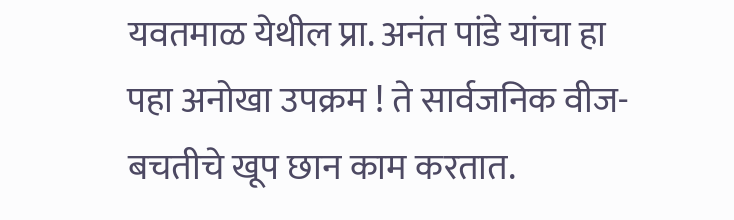यवतमाळ येथील प्रा. अनंत पांडे यांचा हा पहा अनोखा उपक्रम ! ते सार्वजनिक वीज-बचतीचे खूप छान काम करतात.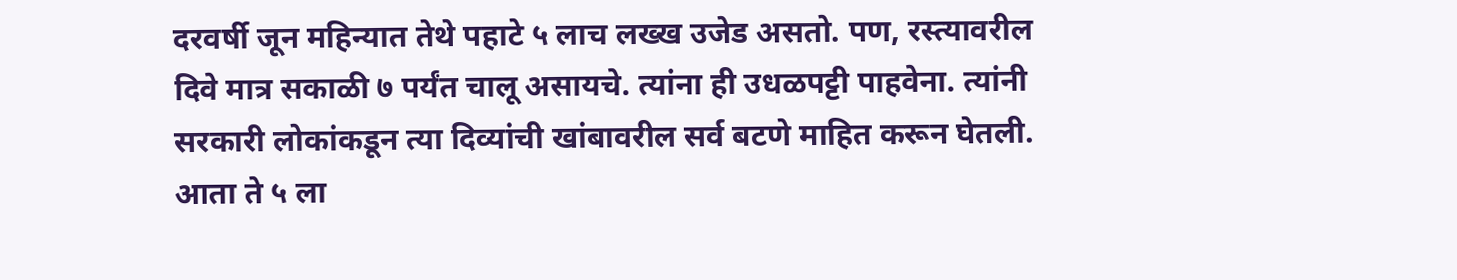दरवर्षी जून महिन्यात तेथे पहाटे ५ लाच लख्ख उजेड असतो. पण, रस्त्यावरील दिवे मात्र सकाळी ७ पर्यंत चालू असायचे. त्यांना ही उधळपट्टी पाहवेना. त्यांनी सरकारी लोकांकडून त्या दिव्यांची खांबावरील सर्व बटणे माहित करून घेतली. आता ते ५ ला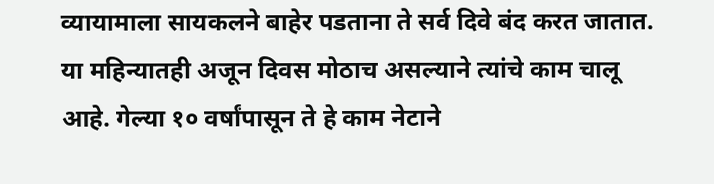व्यायामाला सायकलने बाहेर पडताना ते सर्व दिवे बंद करत जातात. या महिन्यातही अजून दिवस मोठाच असल्याने त्यांचे काम चालू आहे. गेल्या १० वर्षांपासून ते हे काम नेटाने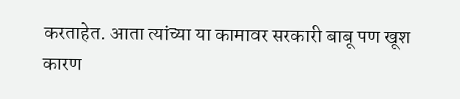करताहेत. आता त्यांच्या या कामावर सरकारी बाबू पण खूश कारण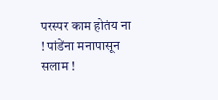परस्पर काम होतंय ना ! पांडेंना मनापासून सलाम !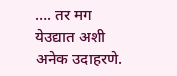…. तर मग येउद्यात अशी अनेक उदाहरणे.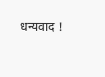धन्यवाद !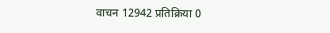वाचन 12942 प्रतिक्रिया 0